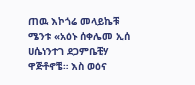ጠዉ እኮጎሬ መላይኬቹ ሜንቱ «አዕኑ ሰቀሌመ ኢሰ ሀሴነንተገ ደጋምቤቺሃ ዋጅቶኖቼ። እስ ወዕና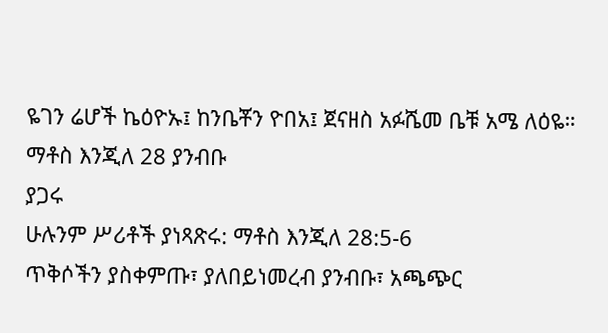ዬገን ሬሆች ኬዕዮኡ፤ ከንቤቾን ዮበአ፤ ጀናዘስ አፉሼመ ቤቹ አሜ ለዕዬ።
ማቶስ እንጂለ 28 ያንብቡ
ያጋሩ
ሁሉንም ሥሪቶች ያነጻጽሩ: ማቶስ እንጂለ 28:5-6
ጥቅሶችን ያስቀምጡ፣ ያለበይነመረብ ያንብቡ፣ አጫጭር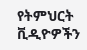የትምህርት ቪዲዮዎችን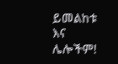ይመልከቱ እና ሌሎችም!